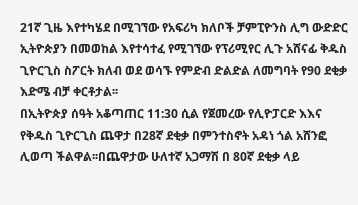21ኛ ጊዜ እየተካሄደ በሚገኘው የአፍሪካ ክለቦች ቻምፒዮንስ ሊግ ውድድር ኢትዮጵያን በመወከል እየተሳተፈ የሚገኘው የፕሪሚየር ሊጉ አሸናፊ ቅዱስ ጊዮርጊስ ስፖርት ክለብ ወደ ወሳኙ የምድብ ድልድል ለመግባት የ90 ደቂቃ እድሜ ብቻ ቀርቶታል፡፡
በኢትዮጵያ ሰዓት አቆጣጠር 11:30 ሲል የጀመረው የሊዮፓርድ እእና የቅዱስ ጊዮርጊስ ጨዋታ በ28ኛ ደቂቃ በምንተስኖት አዳነ ጎል አሸንፎ ሊወጣ ችልዋል፡፡በጨዋታው ሁለተኛ አጋማሽ በ 80ኛ ደቂቃ ላይ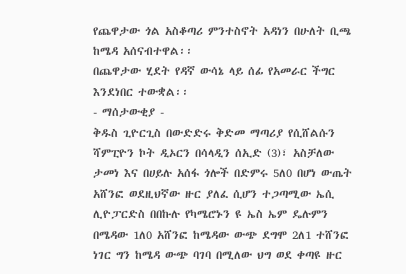የጨዋታው ጎል አስቆጣሪ ምንተስኖት አዳነን በሁለት ቢጫ ከሜዳ አሰናብተዋል፡፡
በጨዋታው ሂደት የዳኛ ውሳኔ ላይ ሰፊ የአመራር ችግር እንደነበር ተውቋል፡፡
- ማሰታውቂያ -
ቅዱስ ጊዮርጊስ በውድድሩ ቅድመ ማጣሪያ የሲሸልሱን ሻምፒዮን ኮት ዲኦርን በሳላዲን ሰኢድ (3)፣ አስቻለው ታመነ እና በሀይሉ አሰፋ ጎሎች በድምሩ 5ለ0 በሆነ ውጤት አሸንፎ ወደዚህኛው ዙር ያለፈ ሲሆን ተጋጣሚው ኤሲ ሊዮፓርድስ በበኩሉ የካሜሮኑን ዩ ኤስ ኤም ዴሉምን በሜዳው 1ለ0 አሸንፎ ከሜዳው ውጭ ደግሞ 2ለ1 ተሸንፎ ነገር ግን ከሜዳ ውጭ ባገባ በሚለው ህግ ወደ ቀጣዩ ዙር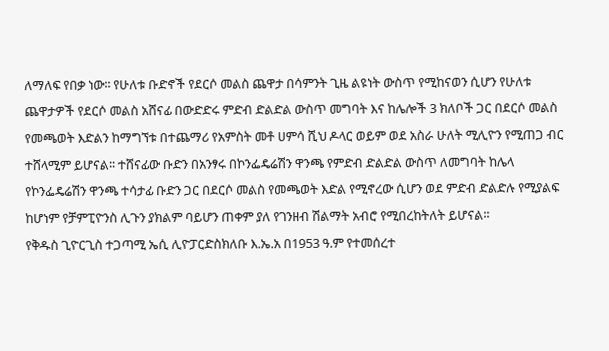ለማለፍ የበቃ ነው፡፡ የሁለቱ ቡድኖች የደርሶ መልስ ጨዋታ በሳምንት ጊዜ ልዩነት ውስጥ የሚከናወን ሲሆን የሁለቱ ጨዋታዎች የደርሶ መልስ አሸናፊ በውድድሩ ምድብ ድልድል ውስጥ መግባት እና ከሌሎች 3 ክለቦች ጋር በደርሶ መልስ የመጫወት እድልን ከማግኘቱ በተጨማሪ የአምስት መቶ ሀምሳ ሺህ ዶላር ወይም ወደ አስራ ሁለት ሚሊዮን የሚጠጋ ብር ተሸላሚም ይሆናል፡፡ ተሸናፊው ቡድን በአንፃሩ በኮንፌዴሬሽን ዋንጫ የምድብ ድልድል ውስጥ ለመግባት ከሌላ የኮንፌዴሬሽን ዋንጫ ተሳታፊ ቡድን ጋር በደርሶ መልስ የመጫወት እድል የሚኖረው ሲሆን ወደ ምድብ ድልድሉ የሚያልፍ ከሆነም የቻምፒዮንስ ሊጉን ያክልም ባይሆን ጠቀም ያለ የገንዘብ ሽልማት አብሮ የሚበረከትለት ይሆናል፡፡
የቅዱስ ጊዮርጊስ ተጋጣሚ ኤሲ ሊዮፓርድስክለቡ እ.ኤ.አ በ1953 ዓ.ም የተመሰረተ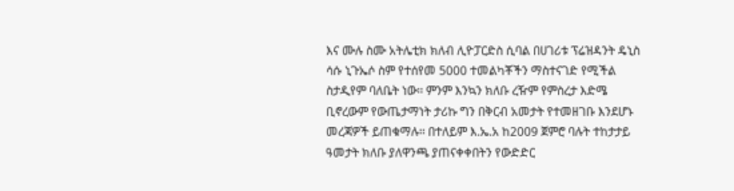እና ሙሉ ስሙ አትሌቲክ ክለብ ሊዮፓርድስ ሲባል በሀገሪቱ ፕሬዝዳንት ዴኒስ ሳሱ ኒጉኤሶ ስም የተሰየመ 5000 ተመልካቾችን ማስተናገድ የሚችል ስታዲየም ባለቤት ነው፡፡ ምንም እንኳን ክለቡ ረዥም የምስረታ እድሜ ቢኖረውም የውጤታማነት ታሪኩ ግን በቅርብ አመታት የተመዘገቡ እንደሆኑ መረጃዎች ይጠቁማሉ፡፡ በተለይም እ.ኤ.አ ከ2009 ጀምሮ ባሉት ተከታታይ ዓመታት ክለቡ ያለዋንጫ ያጠናቀቀበትን የውድድር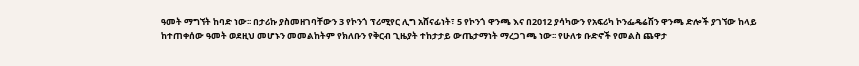ዓመት ማግኘት ከባድ ነው፡፡ በታሪኩ ያስመዘገባቸውን 3 የኮንጎ ፕሪሚየር ሊግ አሸናፊነት፣ 5 የኮንጎ ዋንጫ እና በ2012 ያሳካውን የአፍሪካ ኮንፌዴሬሽን ዋንጫ ድሎች ያገኘው ከላይ ከተጠቀሰው ዓመት ወደዚህ መሆኑን መመልከትም የክለቡን የቅርብ ጊዜያት ተከታታይ ውጤታማነት ማረጋገጫ ነው፡፡ የሁለቱ ቡድኖች የመልስ ጨዋታ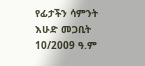የፊታችን ሳምንት እሁድ መጋቢት 10/2009 ዓ.ም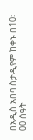በአዲስ አበባ ስታዲየም ከቀኑ በ10፡00 ሰዓት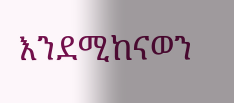እንደሚከናወን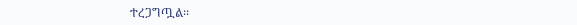ተረጋግጧል፡፡